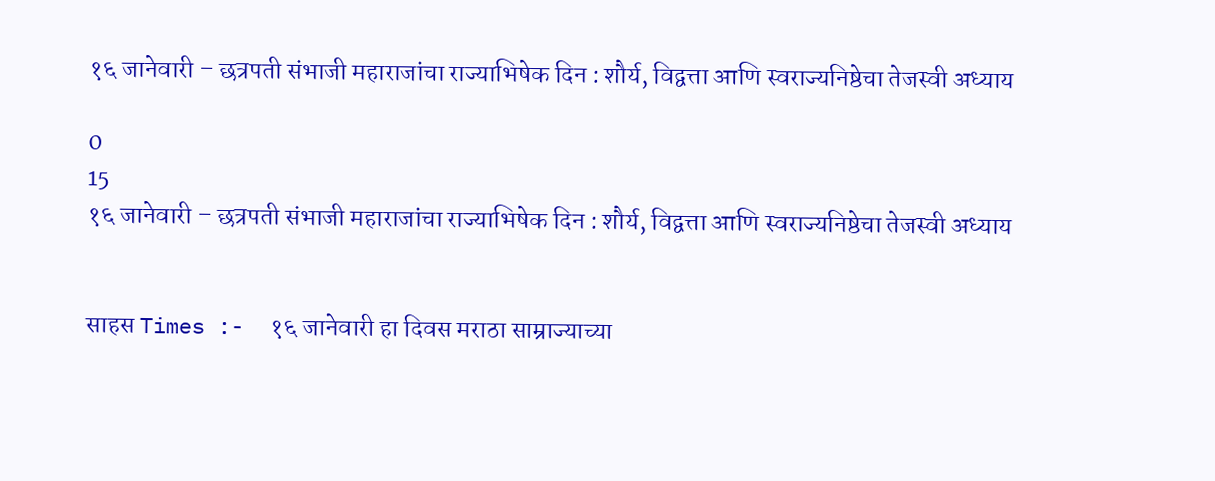१६ जानेवारी – छत्रपती संभाजी महाराजांचा राज्याभिषेक दिन : शौर्य, विद्वत्ता आणि स्वराज्यनिष्ठेचा तेजस्वी अध्याय

0
15
१६ जानेवारी – छत्रपती संभाजी महाराजांचा राज्याभिषेक दिन : शौर्य, विद्वत्ता आणि स्वराज्यनिष्ठेचा तेजस्वी अध्याय


साहस Times :-  १६ जानेवारी हा दिवस मराठा साम्राज्याच्या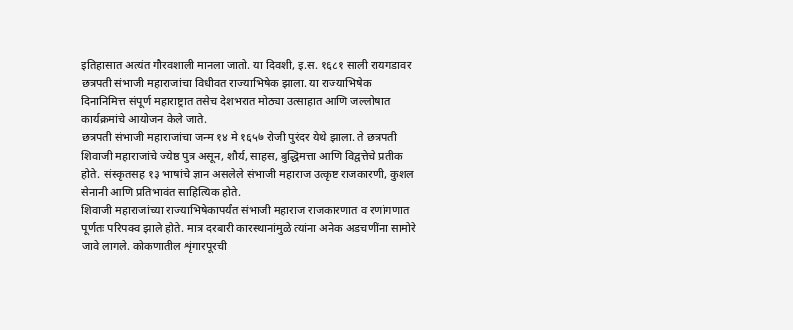इतिहासात अत्यंत गौरवशाली मानला जातो. या दिवशी, इ.स. १६८१ साली रायगडावर छत्रपती संभाजी महाराजांचा विधीवत राज्याभिषेक झाला. या राज्याभिषेक दिनानिमित्त संपूर्ण महाराष्ट्रात तसेच देशभरात मोठ्या उत्साहात आणि जल्लोषात कार्यक्रमांचे आयोजन केले जाते.
छत्रपती संभाजी महाराजांचा जन्म १४ मे १६५७ रोजी पुरंदर येथे झाला. ते छत्रपती शिवाजी महाराजांचे ज्येष्ठ पुत्र असून, शौर्य, साहस, बुद्धिमत्ता आणि विद्वत्तेचे प्रतीक होते. संस्कृतसह १३ भाषांचे ज्ञान असलेले संभाजी महाराज उत्कृष्ट राजकारणी, कुशल सेनानी आणि प्रतिभावंत साहित्यिक होते.
शिवाजी महाराजांच्या राज्याभिषेकापर्यंत संभाजी महाराज राजकारणात व रणांगणात पूर्णतः परिपक्व झाले होते. मात्र दरबारी कारस्थानांमुळे त्यांना अनेक अडचणींना सामोरे जावे लागले. कोकणातील शृंगारपूरची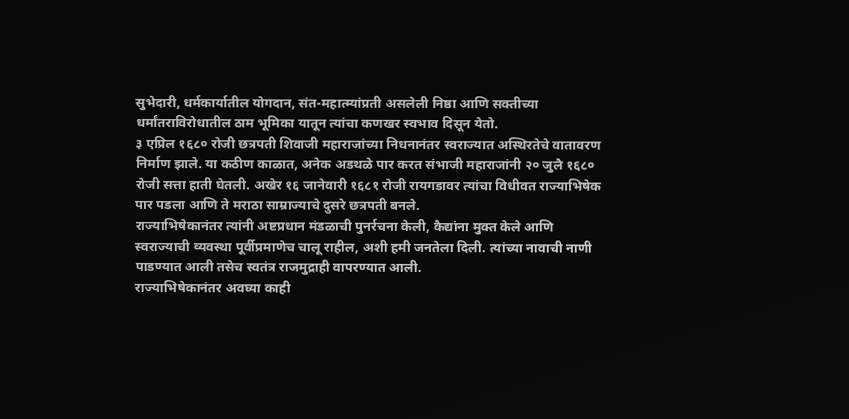सुभेदारी, धर्मकार्यातील योगदान, संत-महात्म्यांप्रती असलेली निष्ठा आणि सक्तीच्या धर्मांतराविरोधातील ठाम भूमिका यातून त्यांचा कणखर स्वभाव दिसून येतो.
३ एप्रिल १६८० रोजी छत्रपती शिवाजी महाराजांच्या निधनानंतर स्वराज्यात अस्थिरतेचे वातावरण निर्माण झाले. या कठीण काळात, अनेक अडथळे पार करत संभाजी महाराजांनी २० जुलै १६८० रोजी सत्ता हाती घेतली. अखेर १६ जानेवारी १६८१ रोजी रायगडावर त्यांचा विधीवत राज्याभिषेक पार पडला आणि ते मराठा साम्राज्याचे दुसरे छत्रपती बनले.
राज्याभिषेकानंतर त्यांनी अष्टप्रधान मंडळाची पुनर्रचना केली, कैद्यांना मुक्त केले आणि स्वराज्याची व्यवस्था पूर्वीप्रमाणेच चालू राहील, अशी हमी जनतेला दिली. त्यांच्या नावाची नाणी पाडण्यात आली तसेच स्वतंत्र राजमुद्राही वापरण्यात आली.
राज्याभिषेकानंतर अवघ्या काही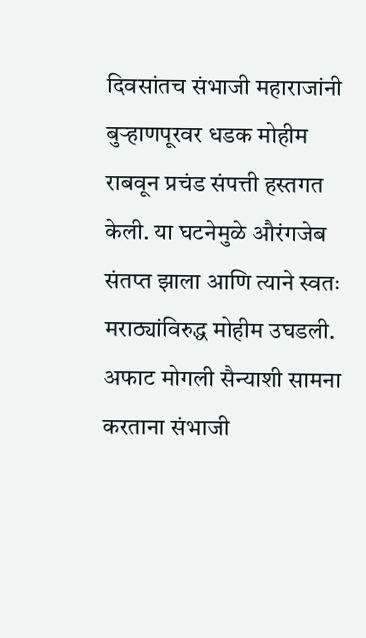दिवसांतच संभाजी महाराजांनी बुऱ्हाणपूरवर धडक मोहीम राबवून प्रचंड संपत्ती हस्तगत केली. या घटनेमुळे औरंगजेब संतप्त झाला आणि त्याने स्वतः मराठ्यांविरुद्ध मोहीम उघडली. अफाट मोगली सैन्याशी सामना करताना संभाजी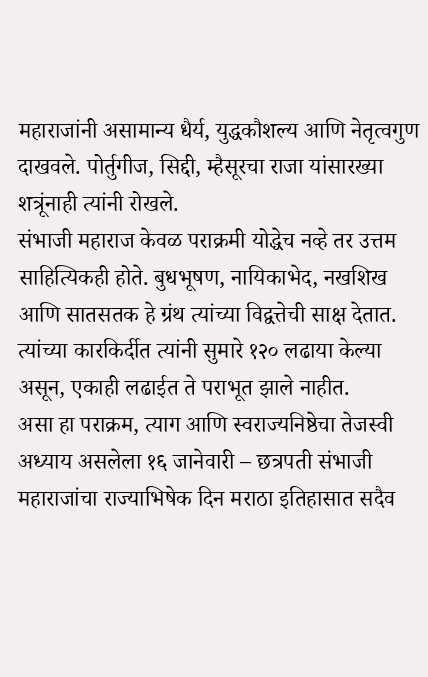महाराजांनी असामान्य धैर्य, युद्धकौशल्य आणि नेतृत्वगुण दाखवले. पोर्तुगीज, सिद्दी, म्हैसूरचा राजा यांसारख्या शत्रूंनाही त्यांनी रोखले.
संभाजी महाराज केवळ पराक्रमी योद्धेच नव्हे तर उत्तम साहित्यिकही होते. बुधभूषण, नायिकाभेद, नखशिख आणि सातसतक हे ग्रंथ त्यांच्या विद्वत्तेची साक्ष देतात. त्यांच्या कारकिर्दीत त्यांनी सुमारे १२० लढाया केल्या असून, एकाही लढाईत ते पराभूत झाले नाहीत.
असा हा पराक्रम, त्याग आणि स्वराज्यनिष्ठेचा तेजस्वी अध्याय असलेला १६ जानेवारी – छत्रपती संभाजी महाराजांचा राज्याभिषेक दिन मराठा इतिहासात सदैव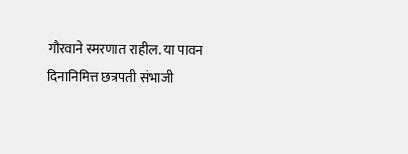गौरवाने स्मरणात राहील. या पावन दिनानिमित्त छत्रपती संभाजी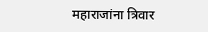महाराजांना त्रिवार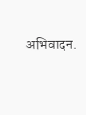अभिवादन.